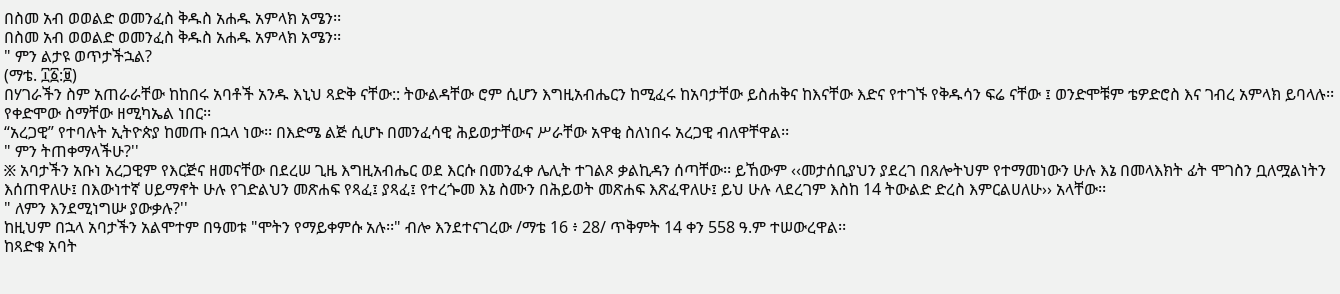በስመ አብ ወወልድ ወመንፈስ ቅዱስ አሐዱ አምላክ አሜን፡፡
በስመ አብ ወወልድ ወመንፈስ ቅዱስ አሐዱ አምላክ አሜን፡፡
" ምን ልታዩ ወጥታችኋል?
(ማቴ. ፲፩:፱)
በሃገራችን ስም አጠራራቸው ከከበሩ አባቶች አንዱ እኒህ ጻድቅ ናቸው:: ትውልዳቸው ሮም ሲሆን እግዚአብሔርን ከሚፈሩ ከአባታቸው ይስሐቅና ከእናቸው እድና የተገኙ የቅዱሳን ፍሬ ናቸው ፤ ወንድሞቹም ቴዎድሮስ እና ገብረ አምላክ ይባላሉ፡፡ የቀድሞው ስማቸው ዘሚካኤል ነበር፡፡
“አረጋዊ” የተባሉት ኢትዮጵያ ከመጡ በኋላ ነው፡፡ በእድሜ ልጅ ሲሆኑ በመንፈሳዊ ሕይወታቸውና ሥራቸው አዋቂ ስለነበሩ አረጋዊ ብለዋቸዋል፡፡
" ምን ትጠቀማላችሁ?''
፠ አባታችን አቡነ አረጋዊም የእርጅና ዘመናቸው በደረሠ ጊዜ እግዚአብሔር ወደ እርሱ በመንፈቀ ሌሊት ተገልጾ ቃልኪዳን ሰጣቸው፡፡ ይኸውም ‹‹መታሰቢያህን ያደረገ በጸሎትህም የተማመነውን ሁሉ እኔ በመላእክት ፊት ሞገስን ቧለሟልነትን እሰጠዋለሁ፤ በእውነተኛ ሀይማኖት ሁሉ የገድልህን መጽሐፍ የጻፈ፤ ያጻፈ፤ የተረጐመ እኔ ስሙን በሕይወት መጽሐፍ እጽፈዋለሁ፤ ይህ ሁሉ ላደረገም እስከ 14 ትውልድ ድረስ እምርልሀለሁ›› አላቸው፡፡
" ለምን እንደሚነግሡ ያውቃሉ?''
ከዚህም በኋላ አባታችን አልሞተም በዓመቱ "ሞትን የማይቀምሱ አሉ፡፡" ብሎ እንደተናገረው /ማቴ 16 ፥ 28/ ጥቅምት 14 ቀን 558 ዓ.ም ተሠውረዋል፡፡
ከጻድቁ አባት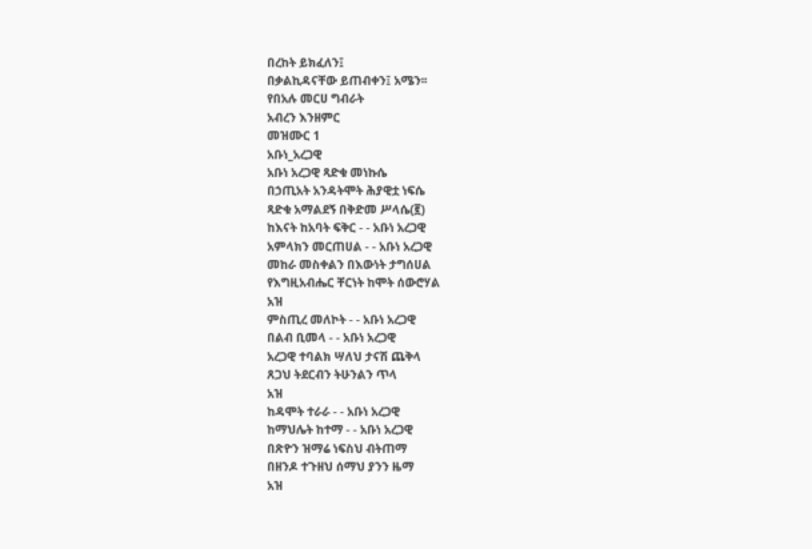በረከት ይክፈለን፤
በቃልኪዳናቸው ይጠብቀን፤ አሜን፡፡
የበአሉ መርሀ ግብራት
አብረን እንዘምር
መዝሙር 1
አቡነ_አረጋዊ
አቡነ አረጋዊ ጻድቁ መነኩሴ
በኃጢአት አንዳትሞት ሕያዊቷ ነፍሴ
ጻድቁ አማልደኝ በቅድመ ሥላሴ(፪)
ከእናት ከአባት ፍቅር - - አቡነ አረጋዊ
አምላክን መርጠሀል - - አቡነ አረጋዊ
መከራ መስቀልን በእውነት ታግሰሀል
የእግዚአብሔር ቸርነት ከሞት ሰውሮሃል
አዝ
ምስጢረ መለኮት - - አቡነ አረጋዊ
በልብ ቢመላ - - አቡነ አረጋዊ
አረጋዊ ተባልክ ሣለህ ታናሽ ጨቅላ
ጸጋህ ትደርብን ትሁንልን ጥላ
አዝ
ከዳሞት ተራራ - - አቡነ አረጋዊ
ከማህሌት ከተማ - - አቡነ አረጋዊ
በጽዮን ዝማሬ ነፍስህ ብትጠማ
በዘንዶ ተጉዘህ ሰማህ ያንን ዜማ
አዝ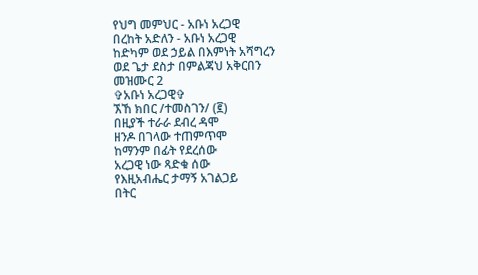የህግ መምህር - አቡነ አረጋዊ
በረከት አድለን - አቡነ አረጋዊ
ከድካም ወደ ኃይል በእምነት አሻግረን
ወደ ጌታ ደስታ በምልጃህ አቅርበን
መዝሙር 2
✞አቡነ አረጋዊ✞
ኧኸ ክበር /ተመስገን/ (፪)
በዚያች ተራራ ደብረ ዳሞ
ዘንዶ በገላው ተጠምጥሞ
ከማንም በፊት የደረሰው
አረጋዊ ነው ጻድቁ ሰው
የእዚአብሔር ታማኝ አገልጋይ
በትር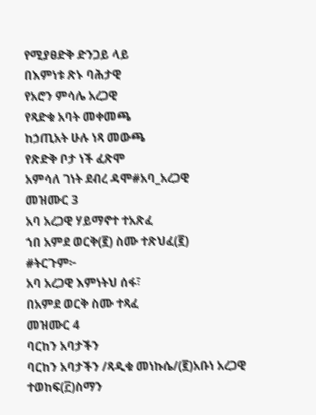የሚያፀድቅ ድንጋይ ላይ
በእምነቱ ጽኑ ባሕታዊ
የአሮን ምሳሌ አረጋዊ
የጻድቁ አባት መቀመጫ
ከኃጢአት ሁሉ ነጻ መውጫ
የጽድቅ ቦታ ነች ፈጽሞ
አምሳለ ገነት ደብረ ዳሞ#አባ_አረጋዊ
መዝሙር 3
አባ አረጋዊ ሃይማኖተ ተአጽፈ
ኀበ አምደ ወርቅ(፪) ስሙ ተጽህፈ(፪)
#ትርጉም፦
አባ አረጋዊ እምነትህ ሰፋ፣
በአምደ ወርቅ ስሙ ተጻፈ
መዝሙር 4
ባርከን አባታችን
ባርከን አባታችን /ጻዲቁ መነኩሴ/(፪)አቡነ አረጋዊ
ተወከፍ(፫)ስማን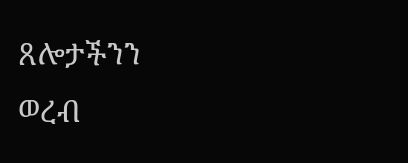ጸሎታችንን
ወረብ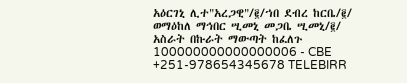አዕርገኒ ሊተ"አረጋዊ"/፪/ኀበ ደብረ ከርቤ/፪/
ወማዕከለ ማኅበር ሢመኒ መጋቤ ሢመኒ/፪/
አስራት በኩራት ማውጣት ከፈለጉ
100000000000000006 - CBE
+251-978654345678 TELEBIRR